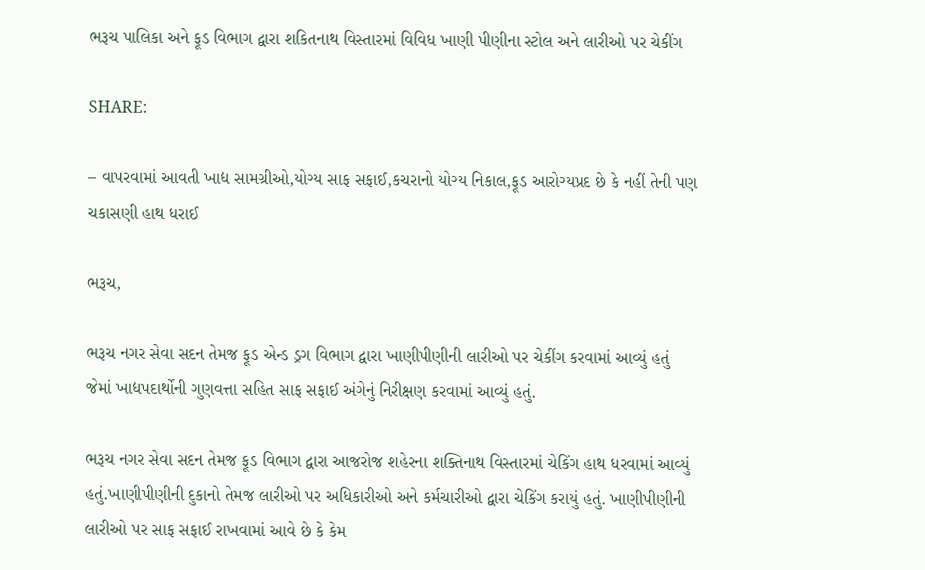ભરૂચ પાલિકા અને ફૂડ વિભાગ દ્વારા શકિતનાથ વિસ્તારમાં વિવિધ ખાણી પીણીના સ્ટોલ અને લારીઓ પર ચેકીંગ

SHARE:

– વાપરવામાં આવતી ખાદ્ય સામગ્રીઓ,યોગ્ય સાફ સફાઈ,કચરાનો યોગ્ય નિકાલ,ફૂડ આરોગ્યપ્રદ છે કે નહીં તેની પણ ચકાસણી હાથ ધરાઈ

ભરૂચ,

ભરૂચ નગર સેવા સદન તેમજ ફૂડ એન્ડ ડ્રગ વિભાગ દ્વારા ખાણીપીણીની લારીઓ પર ચેકીંગ કરવામાં આવ્યું હતું જેમાં ખાદ્યપદાર્થોની ગુણવત્તા સહિત સાફ સફાઈ અંગેનું નિરીક્ષણ કરવામાં આવ્યું હતું.

ભરૂચ નગર સેવા સદન તેમજ ફૂડ વિભાગ દ્વારા આજરોજ શહેરના શક્તિનાથ વિસ્તારમાં ચેકિંગ હાથ ધરવામાં આવ્યું હતું.ખાણીપીણીની દુકાનો તેમજ લારીઓ પર અધિકારીઓ અને કર્મચારીઓ દ્વારા ચેકિંગ કરાયું હતું. ખાણીપીણીની લારીઓ પર સાફ સફાઈ રાખવામાં આવે છે કે કેમ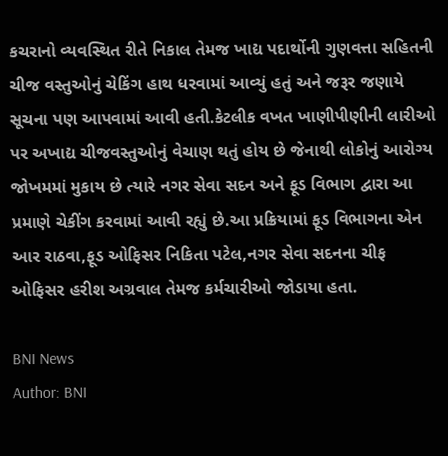કચરાનો વ્યવસ્થિત રીતે નિકાલ તેમજ ખાદ્ય પદાર્થોની ગુણવત્તા સહિતની ચીજ વસ્તુઓનું ચેકિંગ હાથ ધરવામાં આવ્યું હતું અને જરૂર જણાયે  સૂચના પણ આપવામાં આવી હતી.કેટલીક વખત ખાણીપીણીની લારીઓ પર અખાદ્ય ચીજવસ્તુઓનું વેચાણ થતું હોય છે જેનાથી લોકોનું આરોગ્ય જોખમમાં મુકાય છે ત્યારે નગર સેવા સદન અને ફૂડ વિભાગ દ્વારા આ પ્રમાણે ચેકીંગ કરવામાં આવી રહ્યું છે.આ પ્રક્રિયામાં ફૂડ વિભાગના એન આર રાઠવા,ફૂડ ઓફિસર નિકિતા પટેલ,નગર સેવા સદનના ચીફ ઓફિસર હરીશ અગ્રવાલ તેમજ કર્મચારીઓ જોડાયા હતા.

BNI News
Author: BNI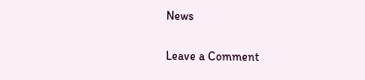News

Leave a Comment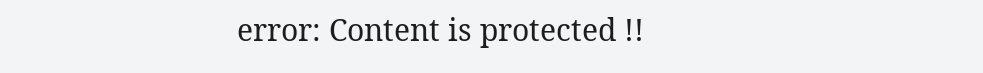error: Content is protected !!